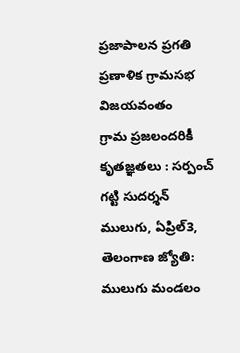ప్రజాపాలన ప్రగతి ప్రణాళిక గ్రామసభ విజయవంతం
గ్రామ ప్రజలందరికీ కృతజ్ఞతలు : సర్పంచ్ గట్టి సుదర్శన్
ములుగు, ఏప్రిల్3, తెలంగాణ జ్యోతి: ములుగు మండలం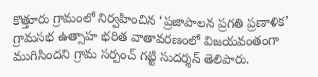కొత్తూరు గ్రామంలో నిర్వహించిన ‘ప్రజాపాలన ప్రగతి ప్రణాళిక’ గ్రామసభ ఉత్సాహ భరిత వాతావరణంలో విజయవంతంగా ముగిసిందని గ్రామ సర్పంచ్ గట్టి సుదర్శన్ తెలిపారు.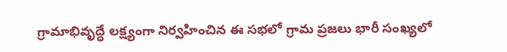గ్రామాభివృద్ధే లక్ష్యంగా నిర్వహించిన ఈ సభలో గ్రామ ప్రజలు భారీ సంఖ్యలో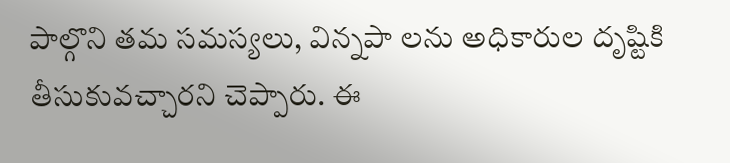పాల్గొని తమ సమస్యలు, విన్నపా లను అధికారుల దృష్టికి తీసుకువచ్చారని చెప్పారు. ఈ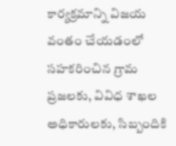కార్యక్రమాన్ని విజయ వంతం చేయడంలో సహకరించిన గ్రామ ప్రజలకు, వివిధ శాఖల అధికారులకు, సిబ్బందికి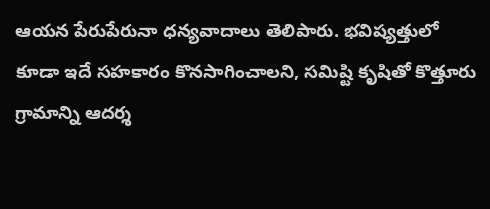ఆయన పేరుపేరునా ధన్యవాదాలు తెలిపారు. భవిష్యత్తులో కూడా ఇదే సహకారం కొనసాగించాలని, సమిష్టి కృషితో కొత్తూరు గ్రామాన్ని ఆదర్శ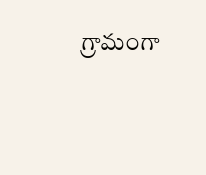గ్రామంగా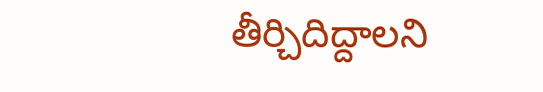తీర్చిదిద్దాలని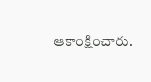ఆకాంక్షించారు.